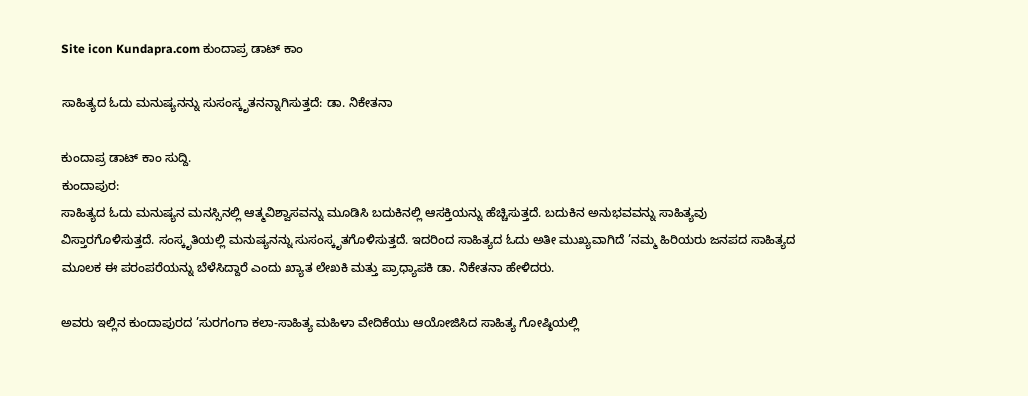Site icon Kundapra.com ಕುಂದಾಪ್ರ ಡಾಟ್ ಕಾಂ

ಸಾಹಿತ್ಯದ ಓದು ಮನುಷ್ಯನನ್ನು ಸುಸಂಸ್ಕೃತನನ್ನಾಗಿಸುತ್ತದೆ: ಡಾ. ನಿಕೇತನಾ

ಕುಂದಾಪ್ರ ಡಾಟ್‌ ಕಾಂ ಸುದ್ದಿ.
ಕುಂದಾಪುರ:
ಸಾಹಿತ್ಯದ ಓದು ಮನುಷ್ಯನ ಮನಸ್ಸಿನಲ್ಲಿ ಆತ್ಮವಿಶ್ವಾಸವನ್ನು ಮೂಡಿಸಿ ಬದುಕಿನಲ್ಲಿ ಆಸಕ್ತಿಯನ್ನು ಹೆಚ್ಚಿಸುತ್ತದೆ. ಬದುಕಿನ ಅನುಭವವನ್ನು ಸಾಹಿತ್ಯವು ವಿಸ್ತಾರಗೊಳಿಸುತ್ತದೆ. ಸಂಸ್ಕೃತಿಯಲ್ಲಿ ಮನುಷ್ಯನನ್ನು ಸುಸಂಸ್ಕೃತಗೊಳಿಸುತ್ತದೆ. ಇದರಿಂದ ಸಾಹಿತ್ಯದ ಓದು ಅತೀ ಮುಖ್ಯವಾಗಿದೆ ’ನಮ್ಮ ಹಿರಿಯರು ಜನಪದ ಸಾಹಿತ್ಯದ ಮೂಲಕ ಈ ಪರಂಪರೆಯನ್ನು ಬೆಳೆಸಿದ್ದಾರೆ ಎಂದು ಖ್ಯಾತ ಲೇಖಕಿ ಮತ್ತು ಪ್ರಾಧ್ಯಾಪಕಿ ಡಾ. ನಿಕೇತನಾ ಹೇಳಿದರು.

ಅವರು ಇಲ್ಲಿನ ಕುಂದಾಪುರದ ’ಸುರಗಂಗಾ ಕಲಾ-ಸಾಹಿತ್ಯ ಮಹಿಳಾ ವೇದಿಕೆಯು ಆಯೋಜಿಸಿದ ಸಾಹಿತ್ಯ ಗೋಷ್ಠಿಯಲ್ಲಿ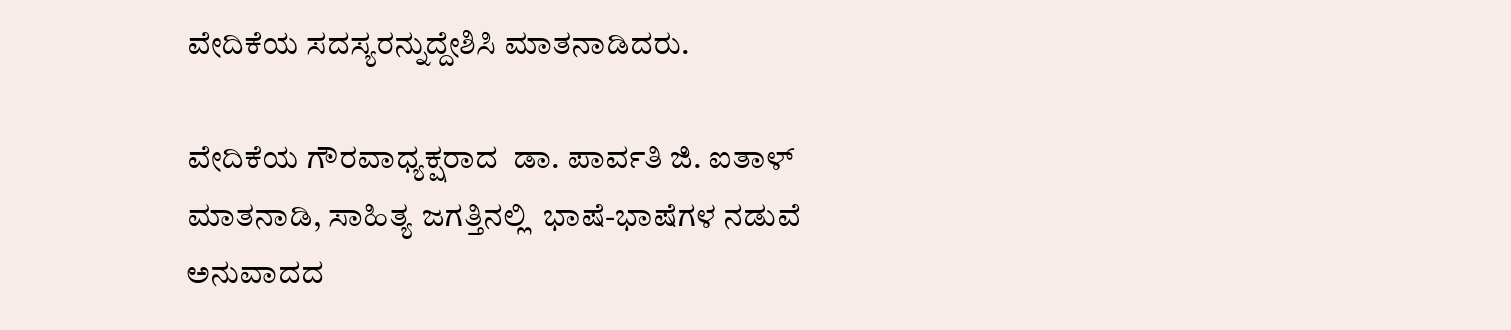ವೇದಿಕೆಯ ಸದಸ್ಯರನ್ನುದ್ದೇಶಿಸಿ ಮಾತನಾಡಿದರು.

ವೇದಿಕೆಯ ಗೌರವಾಧ್ಯಕ್ಷರಾದ  ಡಾ. ಪಾರ್ವತಿ ಜಿ. ಐತಾಳ್  ಮಾತನಾಡಿ, ಸಾಹಿತ್ಯ ಜಗತ್ತಿನಲ್ಲಿ  ಭಾಷೆ-ಭಾಷೆಗಳ ನಡುವೆ ಅನುವಾದದ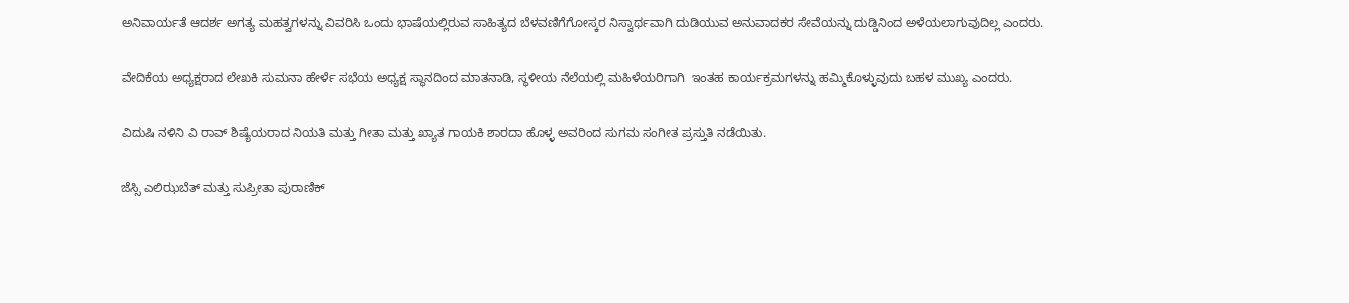ಅನಿವಾರ್ಯತೆ ಆದರ್ಶ ಅಗತ್ಯ ಮಹತ್ವಗಳನ್ನು ವಿವರಿಸಿ ಒಂದು ಭಾಷೆಯಲ್ಲಿರುವ ಸಾಹಿತ್ಯದ ಬೆಳವಣಿಗೆಗೋಸ್ಕರ ನಿಸ್ವಾರ್ಥವಾಗಿ ದುಡಿಯುವ ಅನುವಾದಕರ ಸೇವೆಯನ್ನು ದುಡ್ಡಿನಿಂದ ಅಳೆಯಲಾಗುವುದಿಲ್ಲ ಎಂದರು.

ವೇದಿಕೆಯ ಅಧ್ಯಕ್ಷರಾದ ಲೇಖಕಿ ಸುಮನಾ ಹೇರ್ಳೆ ಸಭೆಯ ಅಧ್ಯಕ್ಷ ಸ್ಥಾನದಿಂದ ಮಾತನಾಡಿ, ಸ್ಥಳೀಯ ನೆಲೆಯಲ್ಲಿ ಮಹಿಳೆಯರಿಗಾಗಿ  ಇಂತಹ ಕಾರ್ಯಕ್ರಮಗಳನ್ನು ಹಮ್ಮಿಕೊಳ್ಳುವುದು ಬಹಳ ಮುಖ್ಯ ಎಂದರು.

ವಿದುಷಿ ನಳಿನಿ ವಿ ರಾವ್ ಶಿಷ್ಯೆಯರಾದ ನಿಯತಿ ಮತ್ತು ಗೀತಾ ಮತ್ತು ಖ್ಯಾತ ಗಾಯಕಿ ಶಾರದಾ ಹೊಳ್ಳ ಅವರಿಂದ ಸುಗಮ ಸಂಗೀತ ಪ್ರಸ್ತುತಿ ನಡೆಯಿತು.

ಜೆಸ್ಸಿ ಎಲಿಝಬೆತ್ ಮತ್ತು ಸುಪ್ರೀತಾ ಪುರಾಣಿಕ್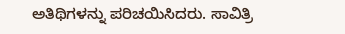ಅತಿಥಿಗಳನ್ನು ಪರಿಚಯಿಸಿದರು. ಸಾವಿತ್ರಿ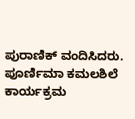ಪುರಾಣಿಕ್ ವಂದಿಸಿದರು. ಪೂರ್ಣಿಮಾ ಕಮಲಶಿಲೆ ಕಾರ್ಯಕ್ರಮ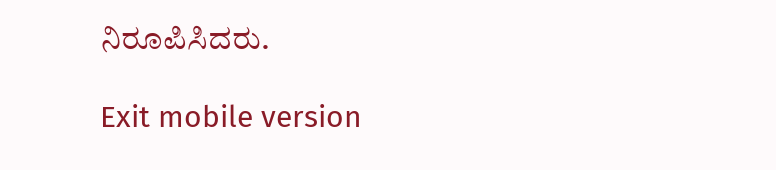ನಿರೂಪಿಸಿದರು.

Exit mobile version